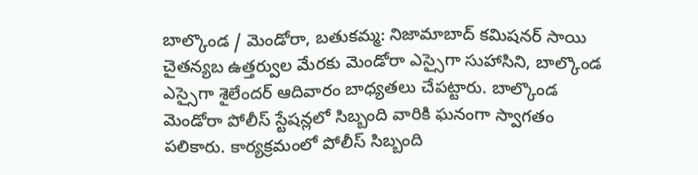బాల్కొండ / మెండోరా, బతుకమ్మ: నిజామాబాద్ కమిషనర్ సాయి చైతన్యబ ఉత్తర్వుల మేరకు మెండోరా ఎస్సైగా సుహాసిని, బాల్కొండ ఎస్సైగా శైలేందర్ ఆదివారం బాధ్యతలు చేపట్టారు. బాల్కొండ మెండోరా పోలీస్ స్టేషన్లలో సిబ్బంది వారికి ఘనంగా స్వాగతం పలికారు. కార్యక్రమంలో పోలీస్ సిబ్బంది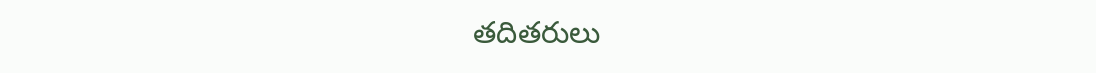తదితరులు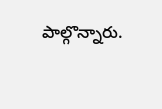పాల్గొన్నారు.